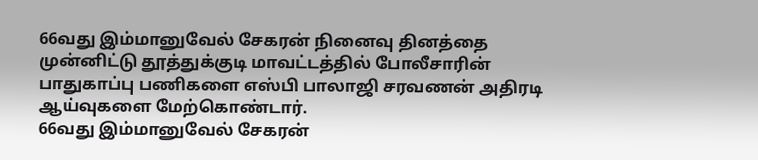66வது இம்மானுவேல் சேகரன் நினைவு தினத்தை முன்னிட்டு தூத்துக்குடி மாவட்டத்தில் போலீசாரின் பாதுகாப்பு பணிகளை எஸ்பி பாலாஜி சரவணன் அதிரடி ஆய்வுகளை மேற்கொண்டார்.
66வது இம்மானுவேல் சேகரன்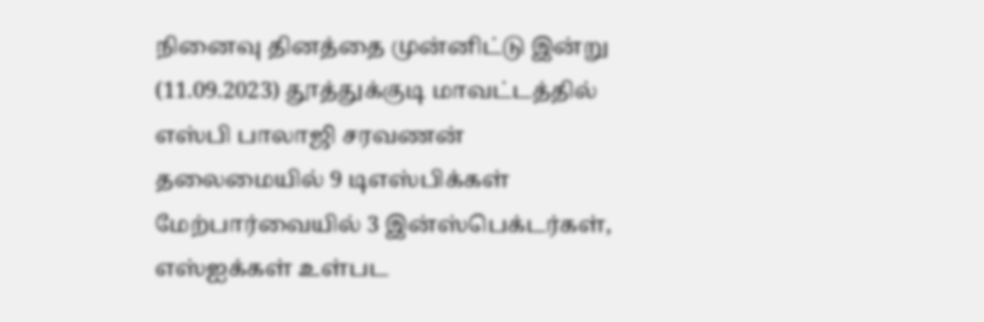நினைவு தினத்தை முன்னிட்டு இன்று (11.09.2023) தூத்துக்குடி மாவட்டத்தில் எஸ்பி பாலாஜி சரவணன் தலைமையில் 9 டிஎஸ்பிக்கள் மேற்பார்வையில் 3 இன்ஸ்பெக்டர்கள், எஸ்ஐக்கள் உள்பட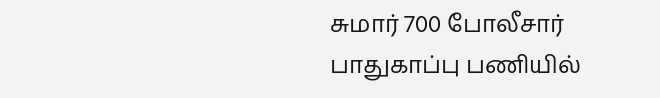சுமார் 700 போலீசார் பாதுகாப்பு பணியில்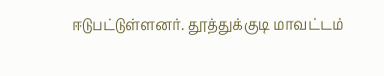ஈடுபட்டுள்ளனர். தூத்துக்குடி மாவட்டம்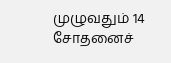முழுவதும் 14 சோதனைச்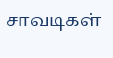சாவடிகள்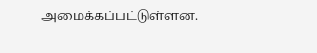அமைக்கப்பட்டுள்ளன.